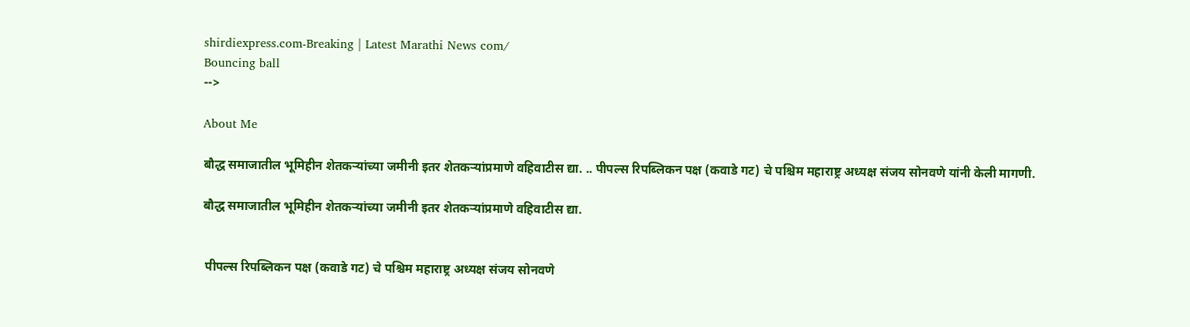shirdiexpress.com-Breaking | Latest Marathi News com/
Bouncing ball
-->

About Me

बौद्ध समाजातील भूमिहीन शेतकऱ्यांच्या जमीनी इतर शेतकऱ्यांप्रमाणे वहिवाटीस द्या. .. पीपल्स रिपब्लिकन पक्ष (कवाडे गट) चे पश्चिम महाराष्ट्र अध्यक्ष संजय सोनवणे यांनी केली मागणी.

बौद्ध समाजातील भूमिहीन शेतकऱ्यांच्या जमीनी इतर शेतकऱ्यांप्रमाणे वहिवाटीस द्या.


 पीपल्स रिपब्लिकन पक्ष (कवाडे गट) चे पश्चिम महाराष्ट्र अध्यक्ष संजय सोनवणे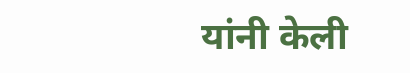यांनी केली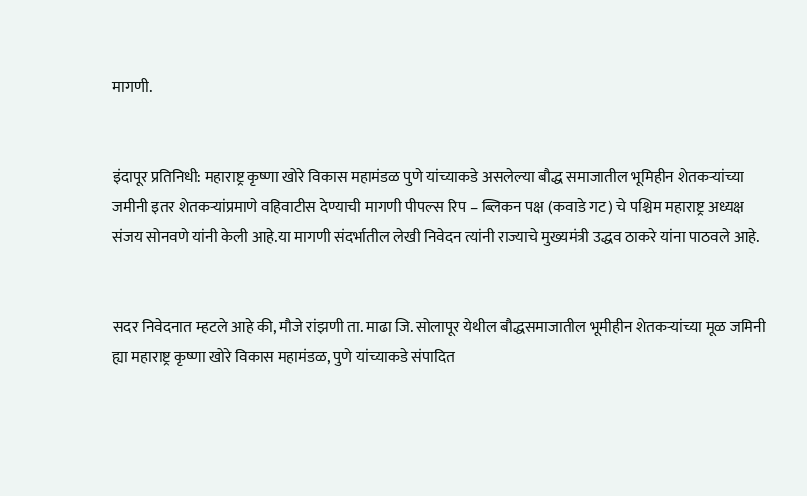मागणी.


इंदापूर प्रतिनिधी: महाराष्ट्र कृष्णा खोरे विकास महामंडळ पुणे यांच्याकडे असलेल्या बौद्ध समाजातील भूमिहीन शेतकऱ्यांच्या जमीनी इतर शेतकऱ्यांप्रमाणे वहिवाटीस देण्याची मागणी पीपल्स रिप – ब्लिकन पक्ष (कवाडे गट) चे पश्चिम महाराष्ट्र अध्यक्ष संजय सोनवणे यांनी केली आहे.या मागणी संदर्भातील लेखी निवेदन त्यांनी राज्याचे मुख्यमंत्री उद्धव ठाकरे यांना पाठवले आहे.


सदर निवेदनात म्हटले आहे की, मौजे रांझणी ता. माढा जि. सोलापूर येथील बौद्धसमाजातील भूमीहीन शेतकऱ्यांच्या मूळ जमिनी ह्या महाराष्ट्र कृष्णा खोरे विकास महामंडळ, पुणे यांच्याकडे संपादित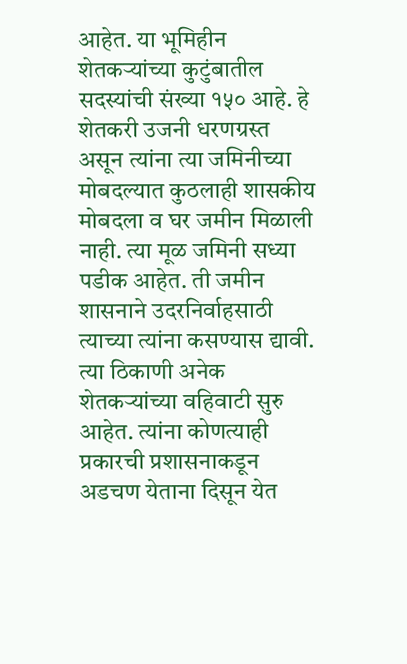आहेत. या भूमिहीन शेतकऱ्यांच्या कुटुंबातील सदस्यांची संख्या १५० आहे. हे शेतकरी उजनी धरणग्रस्त असून त्यांना त्या जमिनीच्या मोबदल्यात कुठलाही शासकीय मोबदला व घर जमीन मिळाली नाही. त्या मूळ जमिनी सध्या पडीक आहेत. ती जमीन शासनाने उदरनिर्वाहसाठी त्याच्या त्यांना कसण्यास द्यावी. त्या ठिकाणी अनेक शेतकऱ्यांच्या वहिवाटी सुरु आहेत. त्यांना कोणत्याही प्रकारची प्रशासनाकडून अडचण येताना दिसून येत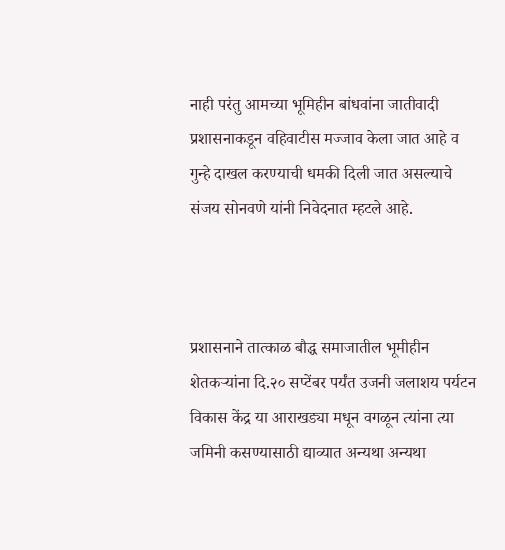नाही परंतु आमच्या भूमिहीन बांधवांना जातीवादी प्रशासनाकडून वहिवाटीस मज्जाव केला जात आहे व गुन्हे दाखल करण्याची धमकी दिली जात असल्याचे संजय सोनवणे यांनी निवेदनात म्हटले आहे.



प्रशासनाने तात्काळ बौद्ध समाजातील भूमीहीन शेतकऱ्यांना दि.२० सप्टेंबर पर्यंत उजनी जलाशय पर्यटन विकास केंद्र या आराखड्या मधून वगळून त्यांना त्या जमिनी कसण्यासाठी द्याव्यात अन्यथा अन्यथा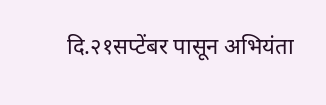दि.२१सप्टेंबर पासून अभियंता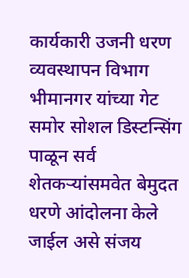कार्यकारी उजनी धरण व्यवस्थापन विभाग भीमानगर यांच्या गेट समोर सोशल डिस्टन्सिंग पाळून सर्व शेतकऱ्यांसमवेत बेमुदत धरणे आंदोलना केले जाईल असे संजय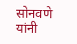सोनवणे यांनी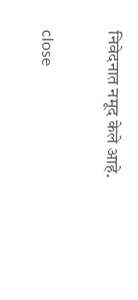निवेदनात नमूद केले आहे.

close